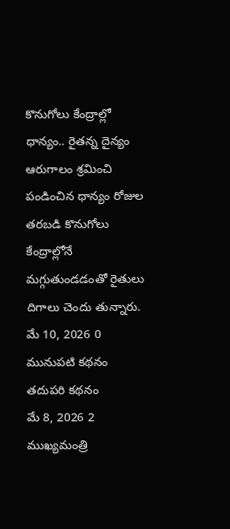కొనుగోలు కేంద్రాల్లో ధాన్యం.. రైతన్న దైన్యం
ఆరుగాలం శ్రమించి పండించిన ధాన్యం రోజుల తరబడి కొనుగోలు కేంద్రాల్లోనే మగ్గుతుండడంతో రైతులు దిగాలు చెందు తున్నారు.
మే 10, 2026 0
మునుపటి కథనం
తదుపరి కథనం
మే 8, 2026 2
ముఖ్యమంత్రి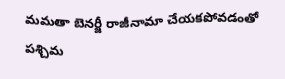మమతా బెనర్జీ రాజీనామా చేయకపోవడంతో పశ్చిమ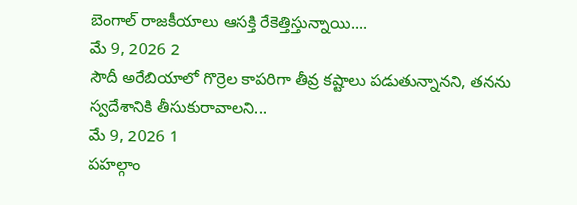బెంగాల్ రాజకీయాలు ఆసక్తి రేకెత్తిస్తున్నాయి....
మే 9, 2026 2
సౌదీ అరేబియాలో గొర్రెల కాపరిగా తీవ్ర కష్టాలు పడుతున్నానని, తనను స్వదేశానికి తీసుకురావాలని...
మే 9, 2026 1
పహల్గాం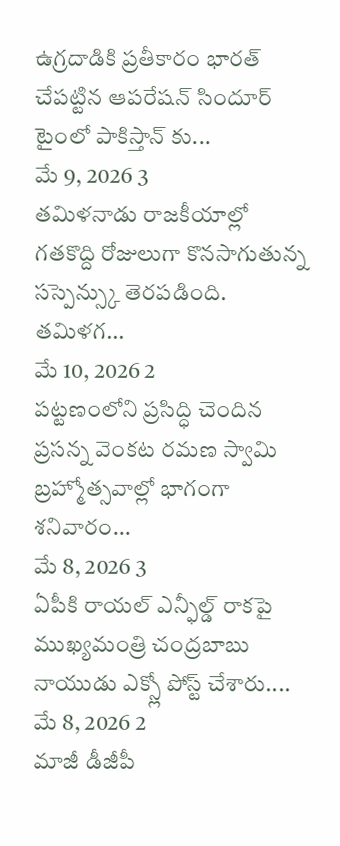ఉగ్రదాడికి ప్రతీకారం భారత్ చేపట్టిన ఆపరేషన్ సిందూర్ టైంలో పాకిస్తాన్ కు...
మే 9, 2026 3
తమిళనాడు రాజకీయాల్లో గతకొద్ది రోజులుగా కొనసాగుతున్న సస్పెన్స్కు తెరపడింది. తమిళగ...
మే 10, 2026 2
పట్టణంలోని ప్రసిద్ధి చెందిన ప్రసన్న వెంకట రమణ స్వామి బ్రహ్మోత్సవాల్లో భాగంగా శనివారం...
మే 8, 2026 3
ఏపీకి రాయల్ ఎన్ఫీల్డ్ రాకపై ముఖ్యమంత్రి చంద్రబాబు నాయుడు ఎక్స్లో పోస్ట్ చేశారు....
మే 8, 2026 2
మాజీ డీజీపీ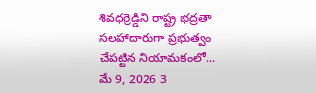శివధర్రెడ్డిని రాష్ట్ర భద్రతా సలహాదారుగా ప్రభుత్వం చేపట్టిన నియామకంలో...
మే 9, 2026 3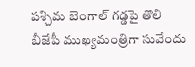పశ్చిమ బెంగాల్ గడ్డపై తొలి బీజేపీ ముఖ్యమంత్రిగా సువేందు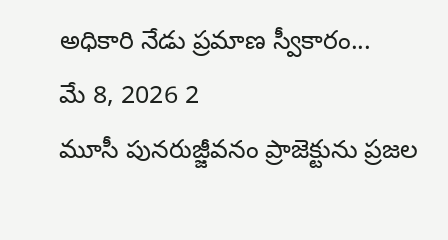అధికారి నేడు ప్రమాణ స్వీకారం...
మే 8, 2026 2
మూసీ పునరుజ్జీవనం ప్రాజెక్టును ప్రజల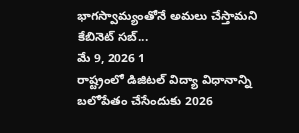భాగస్వామ్యంతోనే అమలు చేస్తామని కేబినెట్ సబ్...
మే 9, 2026 1
రాష్ట్రంలో డిజిటల్ విద్యా విధానాన్ని బలోపేతం చేసేందుకు 2026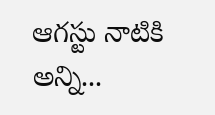ఆగస్టు నాటికి అన్ని...